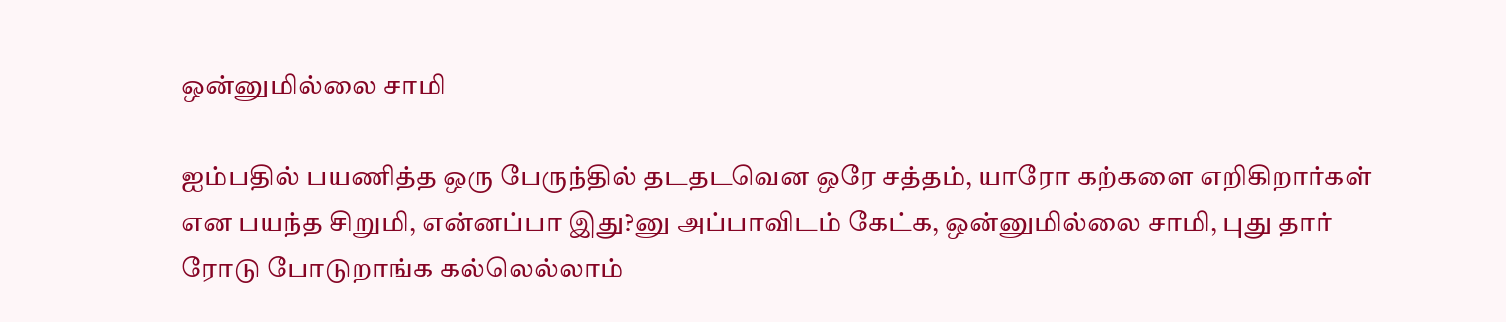ஒன்னுமில்லை சாமி

ஐம்பதில் பயணித்த ஒரு பேருந்தில் தடதடவென ஒரே சத்தம், யாரோ கற்களை எறிகிறார்கள் என பயந்த சிறுமி, என்னப்பா இது?னு அப்பாவிடம் கேட்க, ஒன்னுமில்லை சாமி, புது தார் ரோடு போடுறாங்க கல்லெல்லாம்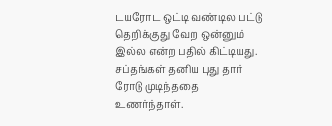டயரோட ஒட்டி வண்டில பட்டு தெறிக்குது வேற ஒன்னும் இல்ல என்ற பதில் கிட்டியது.
சப்தங்கள் தனிய புது தார் ரோடு முடிந்ததை உணர்ந்தாள்.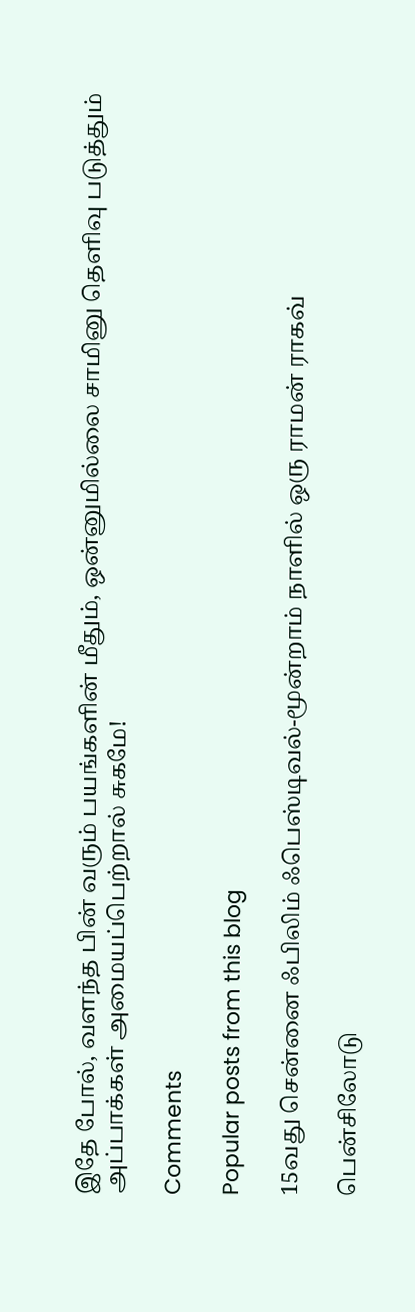இதே போல், வளந்த பின் வரும் பயங்களின் மீதும், ஒன்னுமில்லை சாமினு தெளிவு படுத்தும் அப்பாக்கள் அமையப்பெற்றால் சுகமே!

Comments

Popular posts from this blog

15வது சென்னை ஃபிலிம் ஃபெஸ்டிவல்-மூன்றாம் நாளில் ஒரு ராமன் ராகவ்

பென்சிலோடு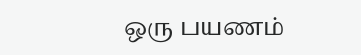ஒரு பயணம்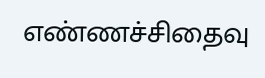எண்ணச்சிதைவு